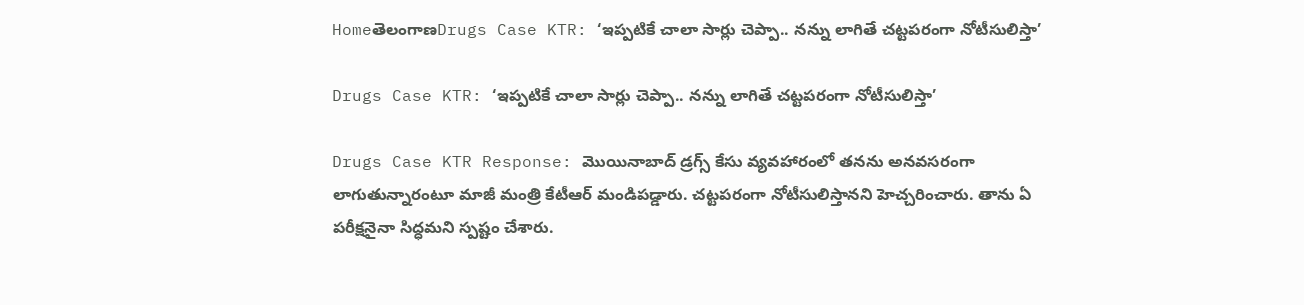HomeతెలంగాణDrugs Case KTR: ‘ఇప్పటికే చాలా సార్లు చెప్పా.. నన్ను లాగితే చట్టపరంగా నోటీసులిస్తా’

Drugs Case KTR: ‘ఇప్పటికే చాలా సార్లు చెప్పా.. నన్ను లాగితే చట్టపరంగా నోటీసులిస్తా’

Drugs Case KTR Response: మొయినాబాద్‌ డ్రగ్స్‌ కేసు వ్యవహారంలో తనను అనవసరంగా లాగుతున్నారంటూ మాజీ మంత్రి కేటీఆర్‌ మండిపడ్డారు. చట్టపరంగా నోటీసులిస్తానని హెచ్చరించారు. తాను ఏ పరీక్షనైనా సిద్ధమని స్పష్టం చేశారు.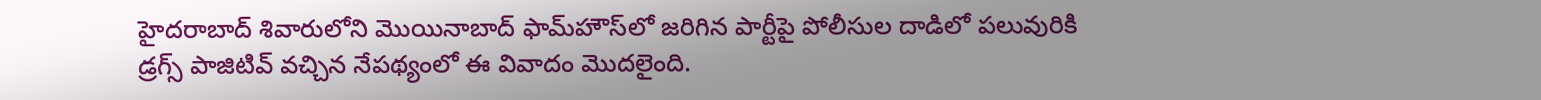హైదరాబాద్ శివారులోని మొయినాబాద్‌ ఫామ్‌హౌస్‌లో జరిగిన పార్టీపై పోలీసుల దాడిలో పలువురికి డ్రగ్స్ పాజిటివ్ వచ్చిన నేపథ్యంలో ఈ వివాదం మొదలైంది.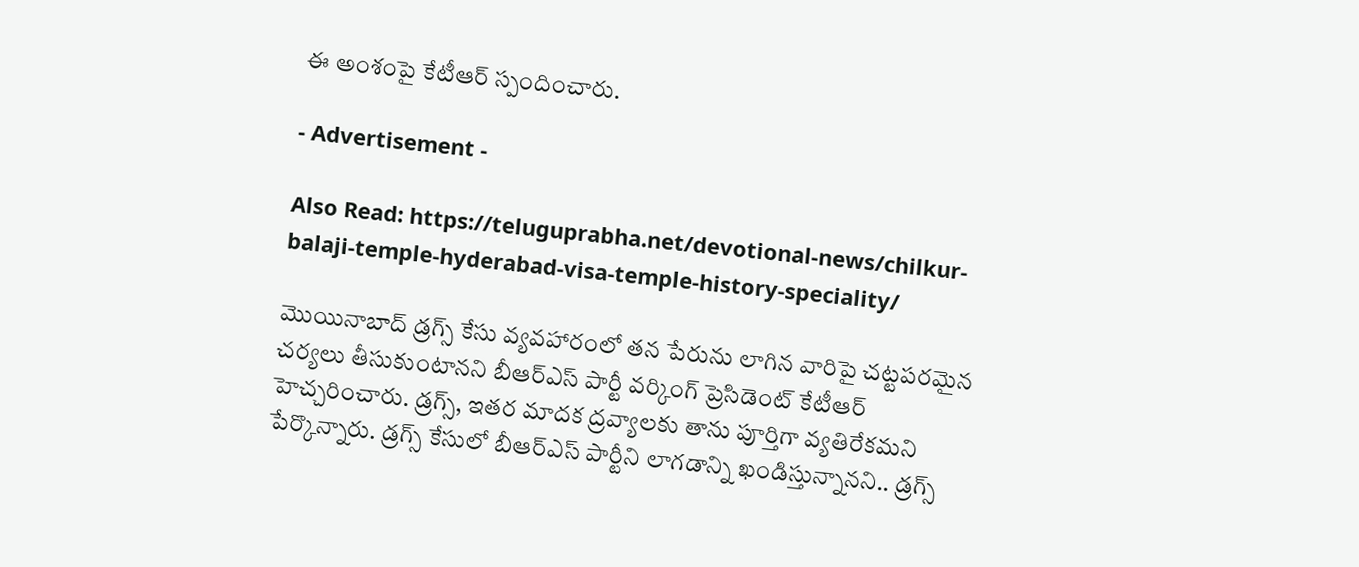ఈ అంశంపై కేటీఆర్ స్పందించారు.

- Advertisement -

Also Read: https://teluguprabha.net/devotional-news/chilkur-balaji-temple-hyderabad-visa-temple-history-speciality/

మొయినాబాద్‌ డ్రగ్స్‌ కేసు వ్యవహారంలో తన పేరును లాగిన వారిపై చట్టపరమైన చర్యలు తీసుకుంటానని బీఆర్‌ఎస్‌ పార్టీ వర్కింగ్‌ ప్రెసిడెంట్‌ కేటీఆర్‌ హెచ్చరించారు. డ్రగ్స్, ఇతర మాదక ద్రవ్యాలకు తాను పూర్తిగా వ్యతిరేకమని పేర్కొన్నారు. డ్రగ్స్‌ కేసులో బీఆర్‌ఎస్‌ పార్టీని లాగడాన్ని ఖండిస్తున్నానని.. డ్రగ్స్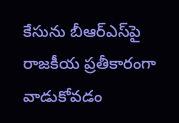కేసును బీఆర్‌ఎస్‌పై రాజకీయ ప్రతీకారంగా వాడుకోవడం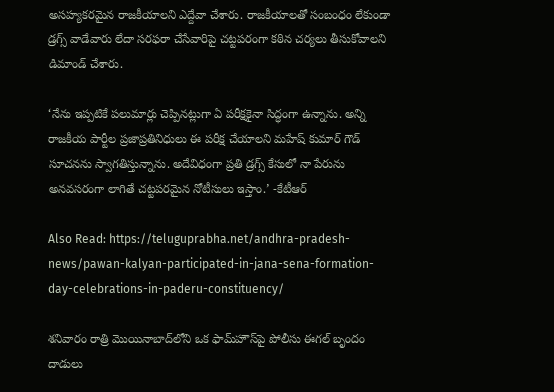అసహ్యకరమైన రాజకీయాలని ఎద్దేవా చేశారు. రాజకీయాలతో సంబంధం లేకుండా డ్రగ్స్ వాడేవారు లేదా సరఫరా చేసేవారిపై చట్టపరంగా కఠిన చర్యలు తీసుకోవాలని డిమాండ్ చేశారు.

‘నేను ఇప్పటికే పలుమార్లు చెప్పినట్లుగా ఏ పరీక్షకైనా సిద్ధంగా ఉన్నాను. అన్ని రాజకీయ పార్టీల ప్రజాప్రతినిధులు ఈ పరీక్ష చేయాలని మహేష్ కుమార్ గౌడ్ సూచనను స్వాగతిస్తున్నాను. అదేవిధంగా ప్రతి డ్రగ్స్‌ కేసులో నా పేరును అనవసరంగా లాగితే చట్టపరమైన నోటీసులు ఇస్తాం.’ -కేటీఆర్‌

Also Read: https://teluguprabha.net/andhra-pradesh-news/pawan-kalyan-participated-in-jana-sena-formation-day-celebrations-in-paderu-constituency/

శనివారం రాత్రి మొయినాబాద్‌లోని ఒక ఫామ్‌హౌస్‌పై పోలీసు ఈగల్ బృందం దాడులు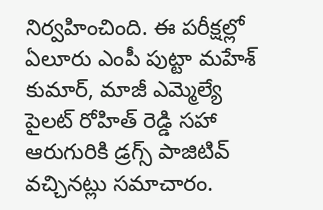నిర్వహించింది. ఈ పరీక్షల్లో ఏలూరు ఎంపీ పుట్టా మహేశ్‌ కుమార్, మాజీ ఎమ్మెల్యే పైలట్ రోహిత్ రెడ్డి సహా ఆరుగురికి డ్రగ్స్ పాజిటివ్ వచ్చినట్లు సమాచారం.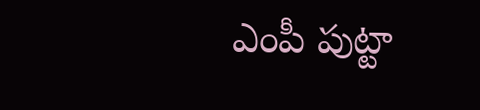ఎంపీ పుట్టా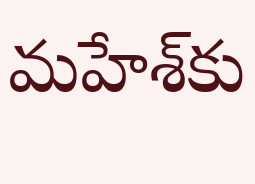మహేశ్‌కు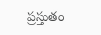ప్రస్తుతం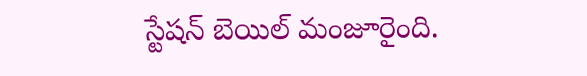స్టేషన్ బెయిల్ మంజూరైంది.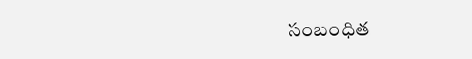సంబంధిత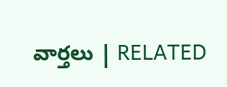వార్తలు | RELATED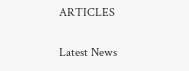ARTICLES

Latest News